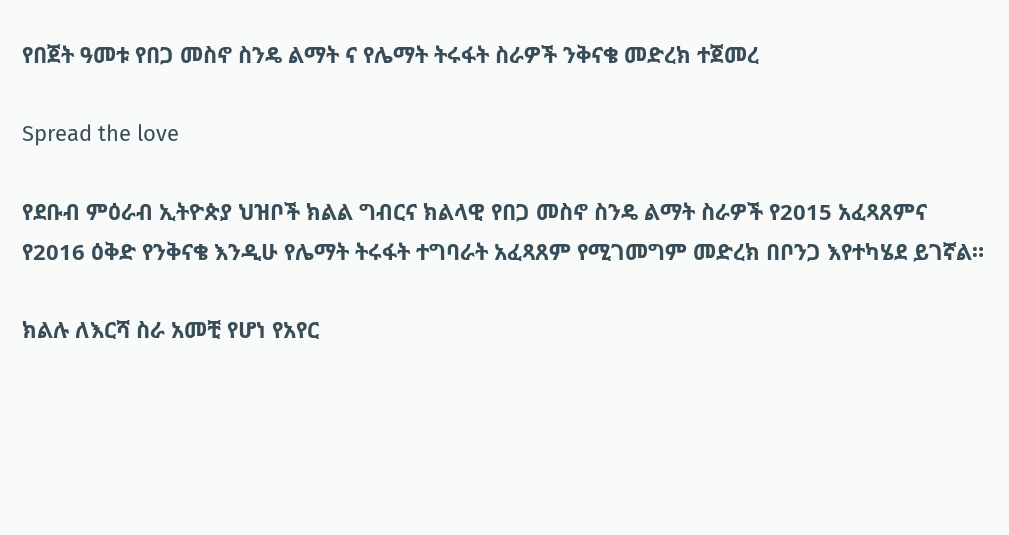የበጀት ዓመቱ የበጋ መስኖ ስንዴ ልማት ና የሌማት ትሩፋት ስራዎች ንቅናቄ መድረክ ተጀመረ

Spread the love

የደቡብ ምዕራብ ኢትዮጵያ ህዝቦች ክልል ግብርና ክልላዊ የበጋ መስኖ ስንዴ ልማት ስራዎች የ2015 አፈጻጸምና የ2016 ዕቅድ የንቅናቄ እንዲሁ የሌማት ትሩፋት ተግባራት አፈጻጸም የሚገመግም መድረክ በቦንጋ እየተካሄደ ይገኛል።

ክልሉ ለእርሻ ስራ አመቺ የሆነ የአየር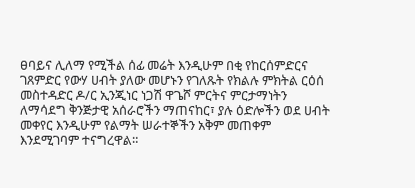ፀባይና ሊለማ የሚችል ሰፊ መሬት እንዲሁም በቂ የከርሰምድርና ገጸምድር የውሃ ሀብት ያለው መሆኑን የገለጹት የክልሉ ምክትል ርዕሰ መስተዳድር ዶ/ር ኢንጂነር ነጋሽ ዋጌሾ ምርትና ምርታማነትን ለማሳደግ ቅንጅታዊ አሰራሮችን ማጠናከር፣ ያሉ ዕድሎችን ወደ ሀብት መቀየር እንዲሁም የልማት ሠራተኞችን አቅም መጠቀም እንደሚገባም ተናግረዋል።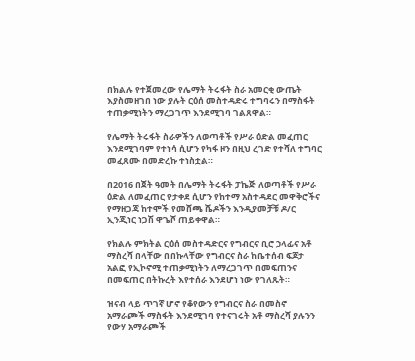በክልሉ የተጀመረው የሌማት ትሩፋት ስራ አመርቂ ውጤት እያስመዘገበ ነው ያሉት ርዕሰ መስተዳድሩ ተግባሩን በማስፋት ተጠቃሚነትን ማረጋገጥ እንደሚገባ ገልጸዋል።

የሌማት ትሩፋት ስራዎችን ለወጣቶች የሥራ ዕድል መፈጠር እንደሚገባም የተነሳ ሲሆን የካፋ ዞን በዚህ ረገድ የተሻለ ተግባር መፈጸሙ በመድረኩ ተነስቷል።

በ2016 በጀት ዓመት በሌማት ትሩፋት ፓኬጅ ለወጣቶች የሥራ ዕድል ለመፈጠር የታቀደ ሲሆን የከተማ አስተዳደር መዋቅሮችና የማዘጋጃ ከተሞች የመሸጫ ሼዶችን እንዲያመቻቹ ዶ/ር ኢንጂነር ነጋሽ ዋጌሾ ጠይቀዋል።

የክልሉ ምክትል ርዕሰ መስተዳድርና የግብርና ቢሮ ኃላፊና አቶ ማስረሻ በላቸው በበኩላቸው የግብርና ስራ ከቤተሰብ ፍጆታ አልፎ የኢኮኖሚ ተጠቃሚነትን ለማረጋገጥ በመፍጠንና በመፍጠር በትኩረት እየተሰራ እንደሆነ ነው የገለጹት።

ዝናብ ላይ ጥገኛ ሆኖ የቆየውን የግብርና ስራ በመስኖ አማራጮች ማስፋት እንደሚገባ የተናገሩት አቶ ማስረሻ ያሉንን የውሃ አማራጮች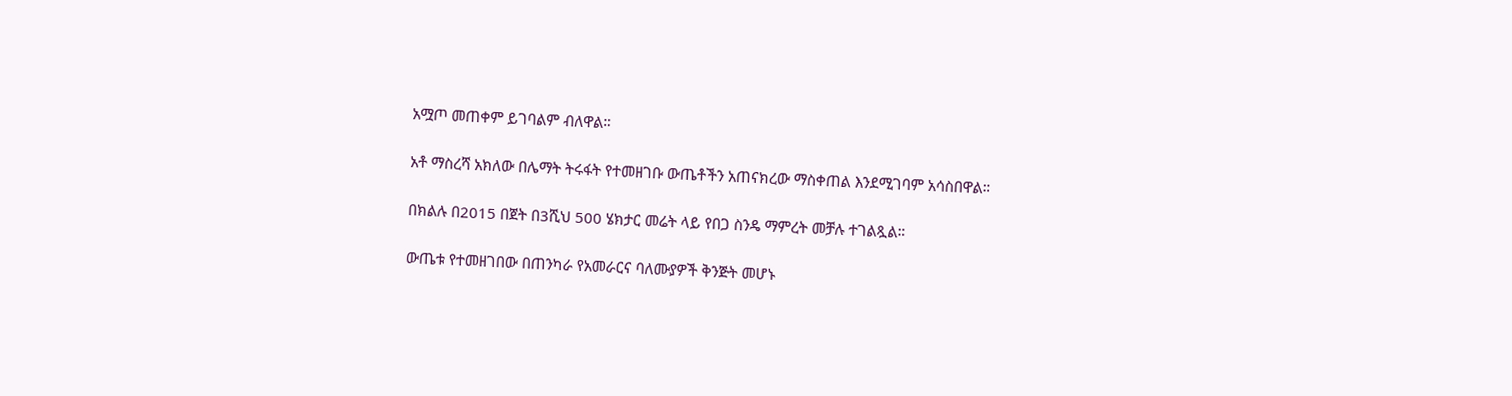አሟጦ መጠቀም ይገባልም ብለዋል።

አቶ ማስረሻ አክለው በሌማት ትሩፋት የተመዘገቡ ውጤቶችን አጠናክረው ማስቀጠል እንደሚገባም አሳስበዋል።

በክልሉ በ2015 በጀት በ3ሺህ 500 ሄክታር መሬት ላይ የበጋ ስንዴ ማምረት መቻሉ ተገልጿል።

ውጤቱ የተመዘገበው በጠንካራ የአመራርና ባለሙያዎች ቅንጅት መሆኑ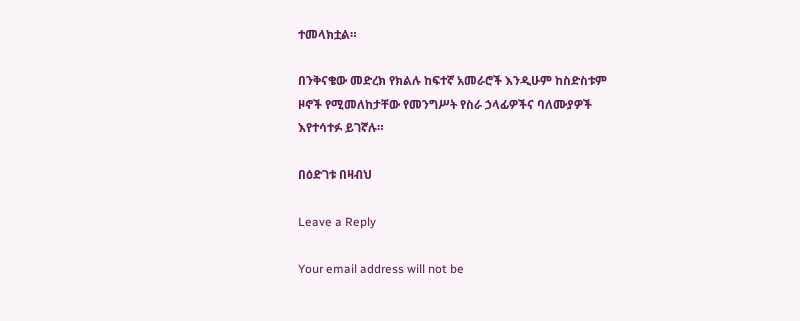ተመላክቷል።

በንቅናቄው መድረክ የክልሉ ከፍተኛ አመራሮች እንዲሁም ከስድስቱም ዞኖች የሚመለከታቸው የመንግሥት የስራ ኃላፊዎችና ባለሙያዎች እየተሳተፉ ይገኛሉ።

በዕድገቱ በዛብህ

Leave a Reply

Your email address will not be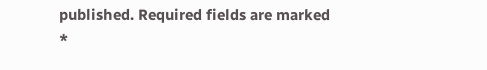published. Required fields are marked *